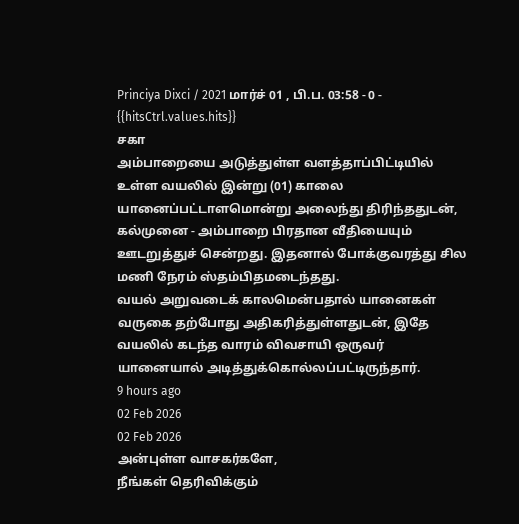Princiya Dixci / 2021 மார்ச் 01 , பி.ப. 03:58 - 0 - {{hitsCtrl.values.hits}}
சகா
அம்பாறையை அடுத்துள்ள வளத்தாப்பிட்டியில் உள்ள வயலில் இன்று (01) காலை யானைப்பட்டாளமொன்று அலைந்து திரிந்ததுடன், கல்முனை - அம்பாறை பிரதான வீதியையும் ஊடறுத்துச் சென்றது. இதனால் போக்குவரத்து சில மணி நேரம் ஸ்தம்பிதமடைந்தது.
வயல் அறுவடைக் காலமென்பதால் யானைகள் வருகை தற்போது அதிகரித்துள்ளதுடன், இதே வயலில் கடந்த வாரம் விவசாயி ஒருவர் யானையால் அடித்துக்கொல்லப்பட்டிருந்தார்.
9 hours ago
02 Feb 2026
02 Feb 2026
அன்புள்ள வாசகர்களே,
நீங்கள் தெரிவிக்கும்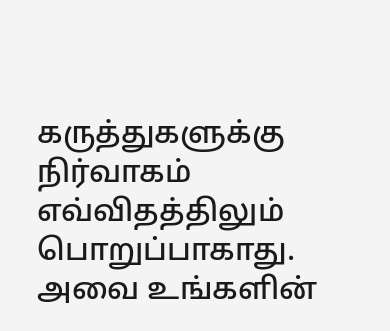கருத்துகளுக்கு நிர்வாகம் எவ்விதத்திலும் பொறுப்பாகாது. அவை உங்களின்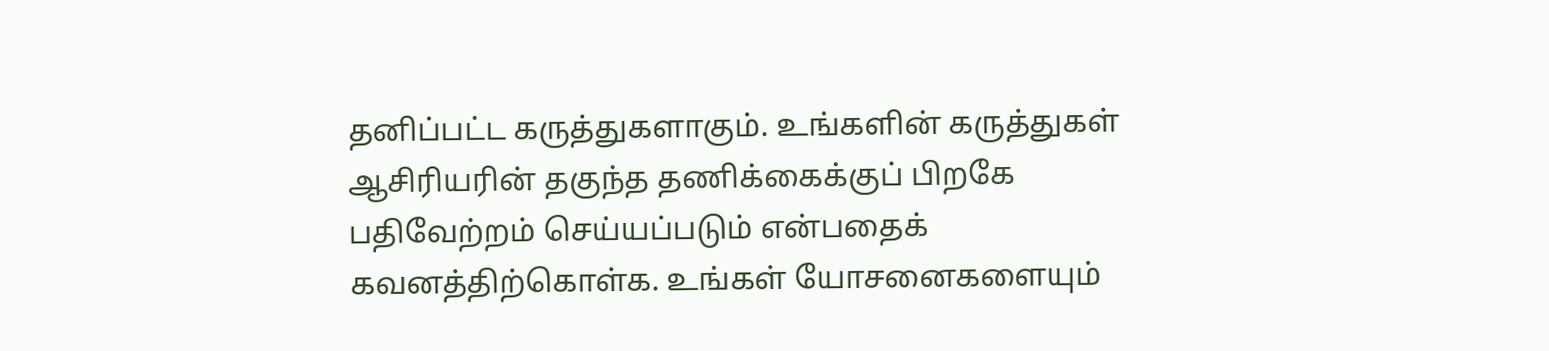தனிப்பட்ட கருத்துகளாகும். உங்களின் கருத்துகள் ஆசிரியரின் தகுந்த தணிக்கைக்குப் பிறகே பதிவேற்றம் செய்யப்படும் என்பதைக் கவனத்திற்கொள்க. உங்கள் யோசனைகளையும்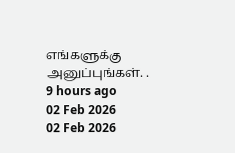எங்களுக்கு அனுப்புங்கள். .
9 hours ago
02 Feb 2026
02 Feb 2026